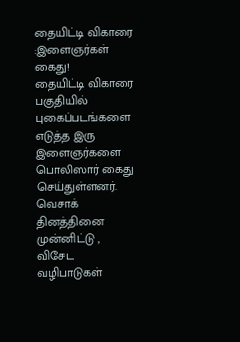தையிட்டி விகாரை :இளைஞர்கள் கைது!
தையிட்டி விகாரை பகுதியில் புகைப்படங்களை எடுத்த இரு இளைஞர்களை பொலிஸார் கைது செய்துள்ளனர்.
வெசாக் தினத்தினை முன்னிட்டு , விசேட வழிபாடுகள்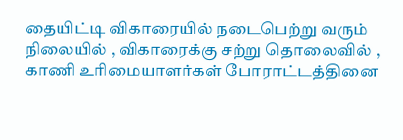தையிட்டி விகாரையில் நடைபெற்று வரும் நிலையில் , விகாரைக்கு சற்று தொலைவில் , காணி உரிமையாளர்கள் போராட்டத்தினை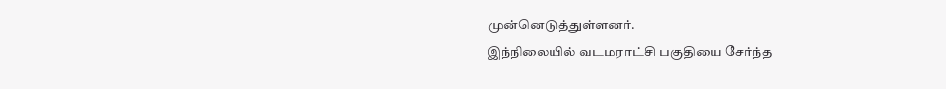முன்னெடுத்துள்ளனர்.
இந்நிலையில் வடமராட்சி பகுதியை சேர்ந்த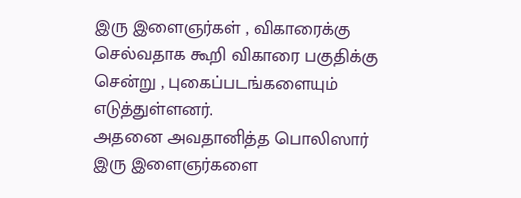இரு இளைஞர்கள் , விகாரைக்கு செல்வதாக கூறி விகாரை பகுதிக்கு சென்று , புகைப்படங்களையும் எடுத்துள்ளனர்.
அதனை அவதானித்த பொலிஸார் இரு இளைஞர்களை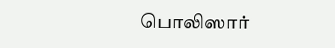பொலிஸார்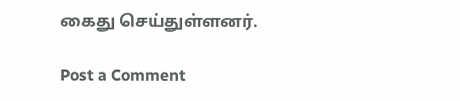கைது செய்துள்ளனர்.

Post a Comment